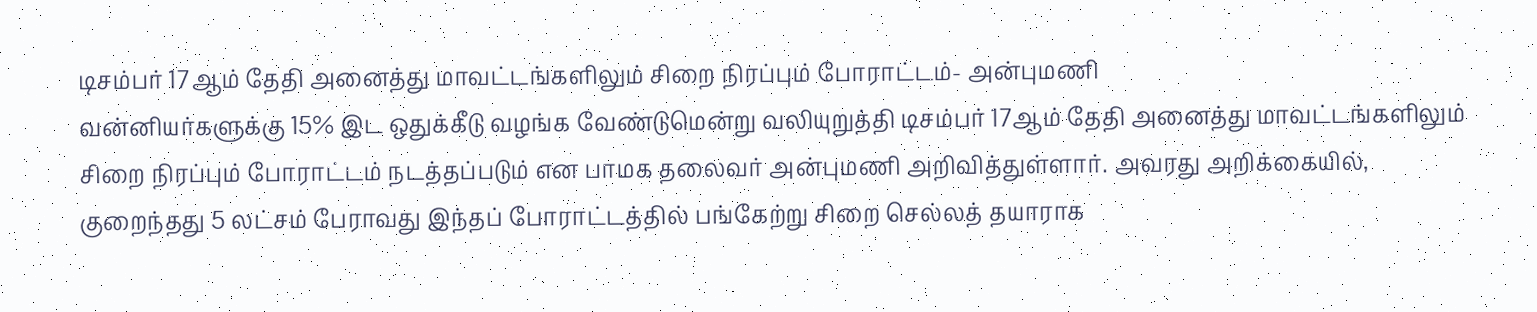டிசம்பர் 17ஆம் தேதி அனைத்து மாவட்டங்களிலும் சிறை நிரப்பும் போராட்டம்- அன்புமணி
வன்னியர்களுக்கு 15% இட ஒதுக்கீடு வழங்க வேண்டுமென்று வலியுறுத்தி டிசம்பர் 17ஆம் தேதி அனைத்து மாவட்டங்களிலும் சிறை நிரப்பும் போராட்டம் நடத்தப்படும் என பாமக தலைவர் அன்புமணி அறிவித்துள்ளார். அவரது அறிக்கையில், குறைந்தது 5 லட்சம் பேராவது இந்தப் போராட்டத்தில் பங்கேற்று சிறை செல்லத் தயாராக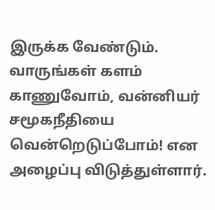இருக்க வேண்டும். வாருங்கள் களம் காணுவோம், வன்னியர் சமூகநீதியை வென்றெடுப்போம்! என அழைப்பு விடுத்துள்ளார்.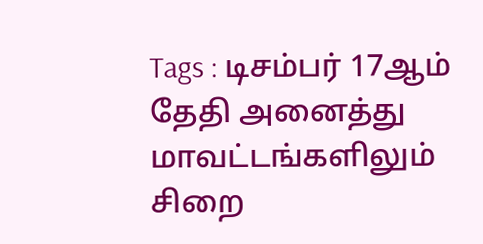Tags : டிசம்பர் 17ஆம் தேதி அனைத்து மாவட்டங்களிலும் சிறை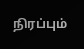நிரப்பும்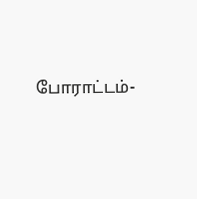போராட்டம்-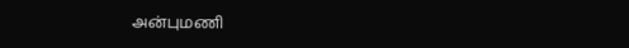அன்புமணி